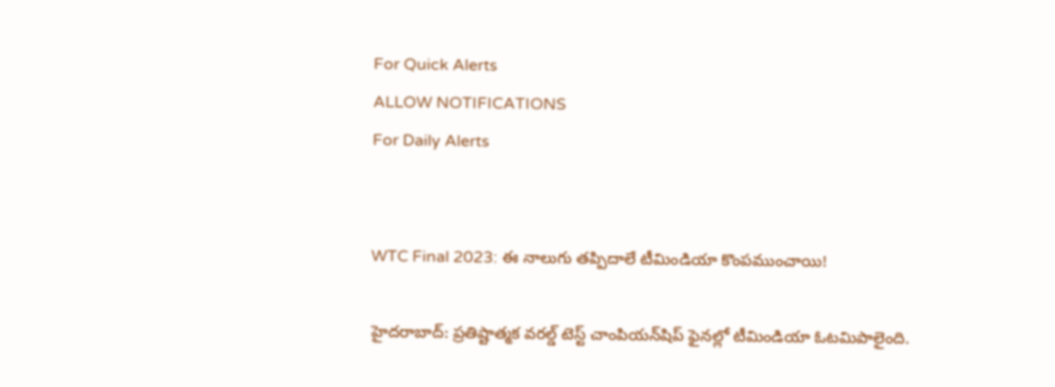For Quick Alerts
ALLOW NOTIFICATIONS
For Daily Alerts


WTC Final 2023: ఈ నాలుగు తప్పిదాలే టీమిండియా కొంపముంచాయి!

హైదరాబాద్: ప్రతిష్టాత్మక వరల్డ్ టెస్ట్ చాంపియన్‌షిప్‌ ఫైనల్లో టీమిండియా ఓటమిపాలైంది.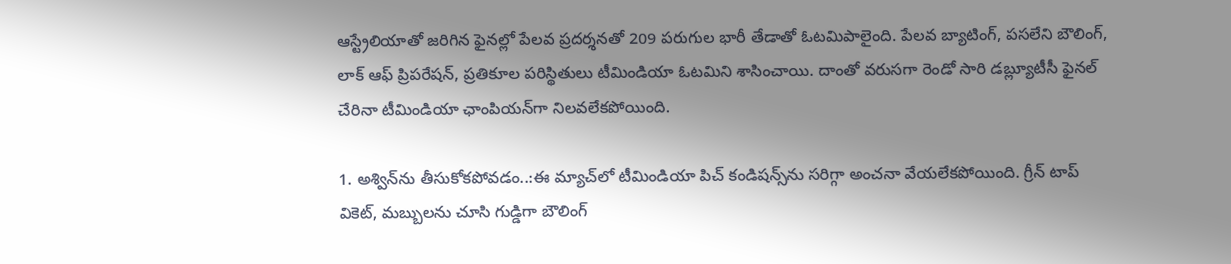ఆస్ట్రేలియాతో జరిగిన ఫైనల్లో పేలవ ప్రదర్శనతో 209 పరుగుల భారీ తేడాతో ఓటమిపాలైంది. పేలవ బ్యాటింగ్, పసలేని బౌలింగ్, లాక్ ఆఫ్ ప్రిపరేషన్, ప్రతికూల పరిస్థితులు టీమిండియా ఓటమిని శాసించాయి. దాంతో వరుసగా రెండో సారి డబ్ల్యూటీసీ ఫైనల్ చేరినా టీమిండియా ఛాంపియన్‌గా నిలవలేకపోయింది.

1. అశ్విన్‌ను తీసుకోకపోవడం..:ఈ మ్యాచ్‌లో టీమిండియా పిచ్ కండిషన్స్‌ను సరిగ్గా అంచనా వేయలేకపోయింది. గ్రీన్ టాప్ వికెట్‌, మబ్బులను చూసి గుడ్డిగా బౌలింగ్‌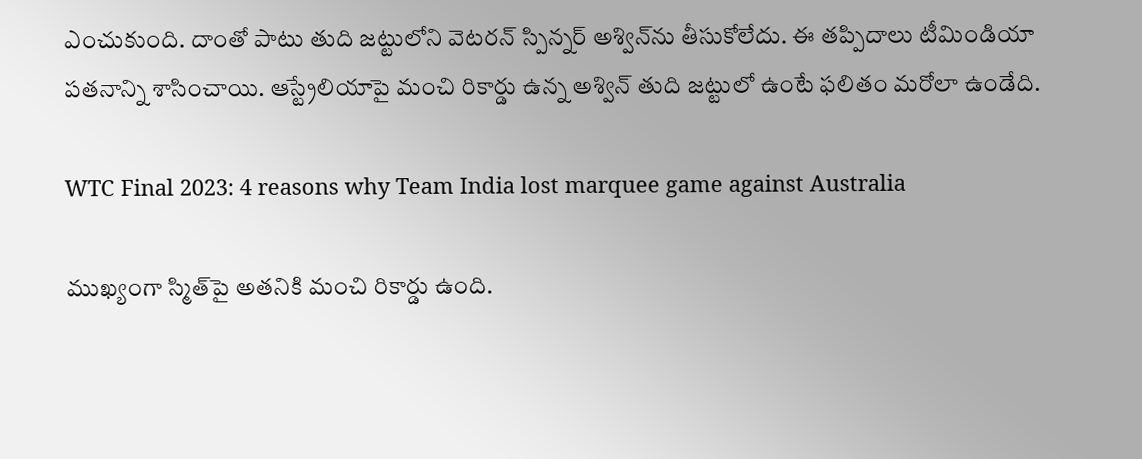ఎంచుకుంది. దాంతో పాటు తుది జట్టులోని వెటరన్ స్పిన్నర్ అశ్విన్‌ను తీసుకోలేదు. ఈ తప్పిదాలు టీమిండియా పతనాన్ని శాసించాయి. ఆస్ట్రేలియాపై మంచి రికార్డు ఉన్న అశ్విన్ తుది జట్టులో ఉంటే ఫలితం మరోలా ఉండేది.

WTC Final 2023: 4 reasons why Team India lost marquee game against Australia

ముఖ్యంగా స్మిత్‌పై అతనికి మంచి రికార్డు ఉంది.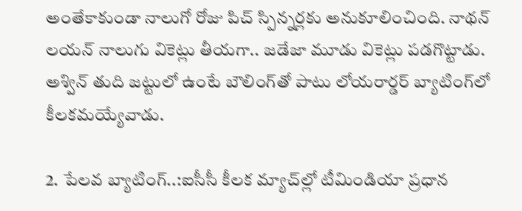అంతేకాకుండా నాలుగో రోజు పిచ్ స్పిన్నర్లకు అనుకూలించింది. నాథన్ లయన్ నాలుగు వికెట్లు తీయగా.. జడేజా మూడు వికెట్లు పడగొట్టాడు. అశ్విన్ తుది జట్టులో ఉంటే బౌలింగ్‌తో పాటు లోయరార్డర్ బ్యాటింగ్‌లో కీలకమయ్యేవాడు.

2. పేలవ బ్యాటింగ్..:ఐసీసీ కీలక మ్యాచ్‌ల్లో టీమిండియా ప్రధాన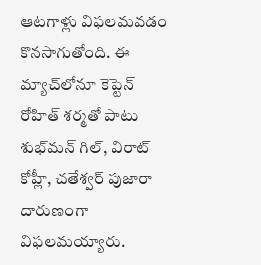ఆటగాళ్లు విఫలమవడం కొనసాగుతోంది. ఈ మ్యాచ్‌లోనూ కెప్టెన్ రోహిత్ శర్మతో పాటు శుభ్‌మన్ గిల్, విరాట్ కోహ్లీ, చతేశ్వర్ పుజారా దారుణంగా విఫలమయ్యారు.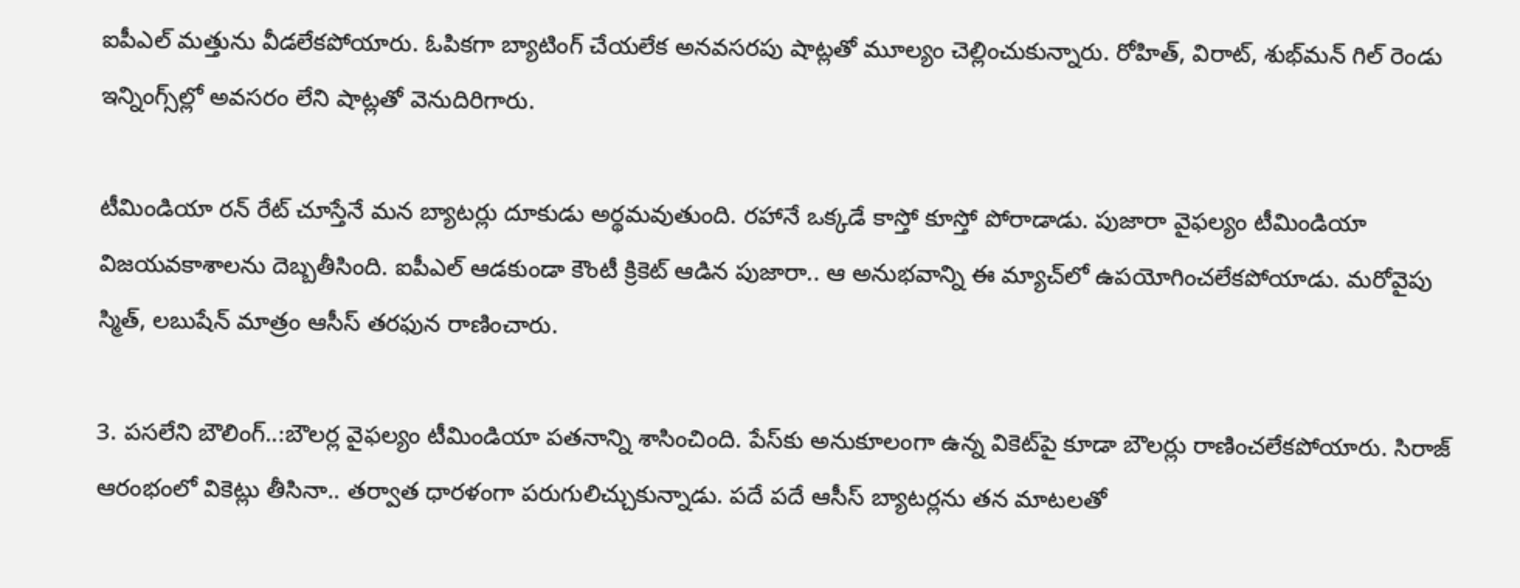ఐపీఎల్ మత్తును వీడలేకపోయారు. ఓపికగా బ్యాటింగ్ చేయలేక అనవసరపు షాట్లతో మూల్యం చెల్లించుకున్నారు. రోహిత్, విరాట్, శుభ్‌మన్ గిల్ రెండు ఇన్నింగ్స్‌ల్లో అవసరం లేని షాట్లతో వెనుదిరిగారు.

టీమిండియా రన్ రేట్ చూస్తేనే మన బ్యాటర్లు దూకుడు అర్థమవుతుంది. రహానే ఒక్కడే కాస్తో కూస్తో పోరాడాడు. పుజారా వైఫల్యం టీమిండియా విజయవకాశాలను దెబ్బతీసింది. ఐపీఎల్ ఆడకుండా కౌంటీ క్రికెట్ ఆడిన పుజారా.. ఆ అనుభవాన్ని ఈ మ్యాచ్‌లో ఉపయోగించలేకపోయాడు. మరోవైపు స్మిత్, లబుషేన్ మాత్రం ఆసీస్ తరఫున రాణించారు.

3. పసలేని బౌలింగ్..:బౌలర్ల వైఫల్యం టీమిండియా పతనాన్ని శాసించింది. పేస్‌కు అనుకూలంగా ఉన్న వికెట్‌పై కూడా బౌలర్లు రాణించలేకపోయారు. సిరాజ్ ఆరంభంలో వికెట్లు తీసినా.. తర్వాత ధారళంగా పరుగులిచ్చుకున్నాడు. పదే పదే ఆసీస్ బ్యాటర్లను తన మాటలతో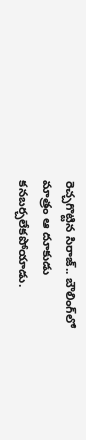రెచ్చగొట్టిన సిరాజ్.. బౌలింగ్‌లో మాత్రం ఆ దూకుడు కనబర్చలేకపోయాడు.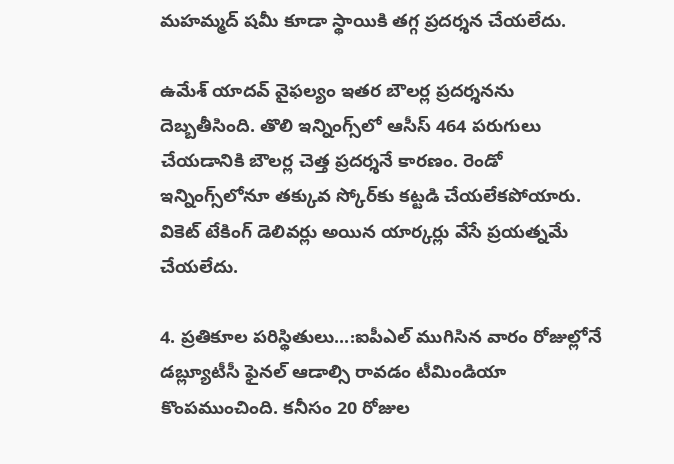మహమ్మద్ షమీ కూడా స్థాయికి తగ్గ ప్రదర్శన చేయలేదు.

ఉమేశ్ యాదవ్ వైఫల్యం ఇతర బౌలర్ల ప్రదర్శనను దెబ్బతీసింది. తొలి ఇన్నింగ్స్‌లో ఆసీస్ 464 పరుగులు చేయడానికి బౌలర్ల చెత్త ప్రదర్శనే కారణం. రెండో ఇన్నింగ్స్‌లోనూ తక్కువ స్కోర్‌కు కట్టడి చేయలేకపోయారు. వికెట్ టేకింగ్ డెలివర్లు అయిన యార్కర్లు వేసే ప్రయత్నమే చేయలేదు.

4. ప్రతికూల పరిస్థితులు...:ఐపీఎల్ ముగిసిన వారం రోజుల్లోనే డబ్ల్యూటీసీ ఫైనల్ ఆడాల్సి రావడం టీమిండియా కొంపముంచింది. కనీసం 20 రోజుల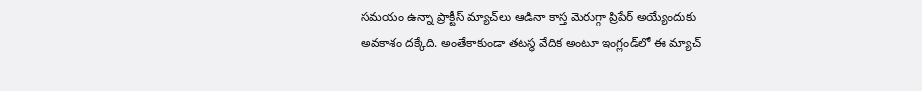సమయం ఉన్నా ప్రాక్టీస్ మ్యాచ్‌లు ఆడినా కాస్త మెరుగ్గా ప్రిపేర్ అయ్యేందుకు అవకాశం దక్కేది. అంతేకాకుండా తటస్థ వేదిక అంటూ ఇంగ్లండ్‌లో ఈ మ్యాచ్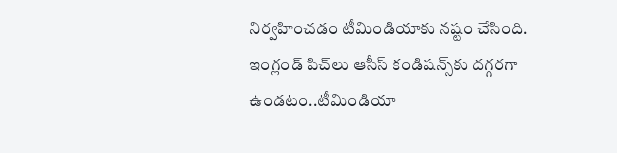నిర్వహించడం టీమిండియాకు నష్టం చేసింది. ఇంగ్లండ్ పిచ్‌లు ఆసీస్ కండిషన్స్‌కు దగ్గరగా ఉండటం..టీమిండియా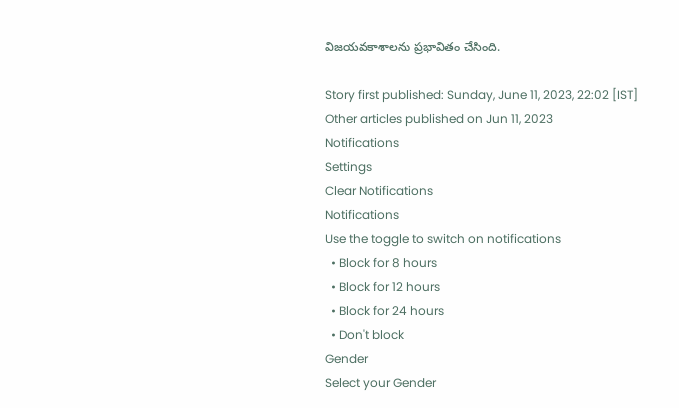విజయవకాశాలను ప్రభావితం చేసింది.

Story first published: Sunday, June 11, 2023, 22:02 [IST]
Other articles published on Jun 11, 2023
Notifications
Settings
Clear Notifications
Notifications
Use the toggle to switch on notifications
  • Block for 8 hours
  • Block for 12 hours
  • Block for 24 hours
  • Don't block
Gender
Select your Gender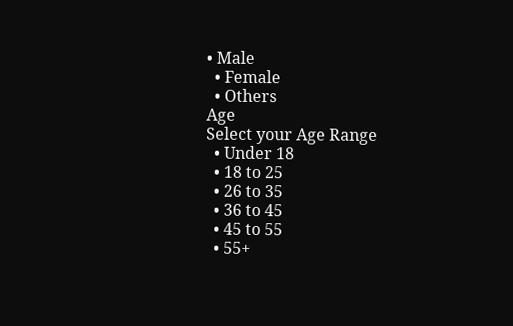• Male
  • Female
  • Others
Age
Select your Age Range
  • Under 18
  • 18 to 25
  • 26 to 35
  • 36 to 45
  • 45 to 55
  • 55+